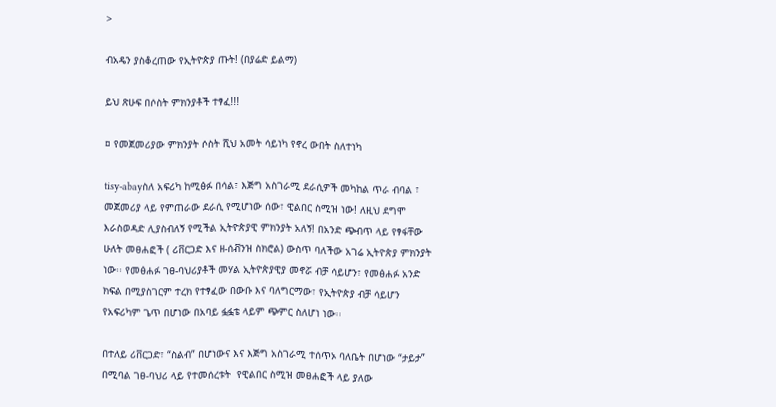>

ብአዴን ያስቆረጠው የኢትዮጵያ ጡት! (በያሬድ ይልማ)

ይህ ጽሁፍ በሶስት ምክንያቶች ተፃፈ!!!

¤ የመጀመሪያው ምክንያት ሶስት ሺህ አመት ሳይነካ የኖረ ውበት ስለተነካ

tisy-abayስለ አፍሪካ ከሚፅፉ በሳል፣ እጅግ አስገራሚ ደራሲዎች መካከል ጥራ ብባል ፣ መጀመሪያ ላይ የምጠራው ደራሲ የሚሆነው ሰው፣ ዊልበር ስሚዝ ነው! ለዚህ ደግሞ እራስወዳድ ሊያስብለኝ የሚችል ኢትዮጵያዊ ምክንያት አለኝ! በአንድ ጭብጥ ላይ የፃፋቸው ሁለት መፀሐፎች ( ሪቨርጋድ እና ዘ-ሰቭንዝ ስክሮል) ውስጥ ባለችው አገሬ ኢትዮጵያ ምክንያት ነው፡፡ የመፅሐፉ ገፀ-ባህሪያቶች መሃል ኢትዮጵያዊያ መኖሯ ብቻ ሳይሆን፣ የመፅሐፉ አንድ ክፍል በሚያስገርም ተረክ የተፃፈው በውቡ እና ባለግርማው፣ የኢትዮጵያ ብቻ ሳይሆን የአፍሪካም ጌጥ በሆነው በአባይ ፏፏቴ ላይም ጭምር ስለሆነ ነው፡፡

በተለይ ሪቨርጋድ፣ “ስልብ” በሆነውና እና እጅግ አስገራሚ ተሰጥኦ ባለቤት በሆነው “ታይታ” በሚባል ገፀ-ባህሪ ላይ የተመሰረቱት  የዊልበር ስሚዝ መፀሐፎች ላይ ያለው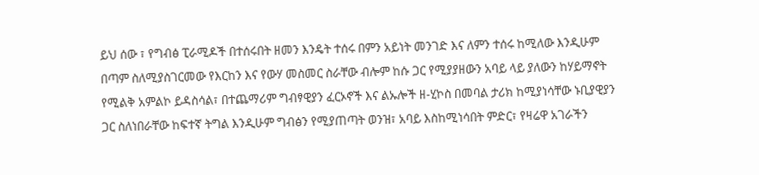ይህ ሰው ፣ የግብፅ ፒራሚዶች በተሰሩበት ዘመን እንዴት ተሰሩ በምን አይነት መንገድ እና ለምን ተሰሩ ከሚለው እንዲሁም በጣም ስለሚያስገርመው የእርከን እና የውሃ መስመር ስራቸው ብሎም ከሱ ጋር የሚያያዘውን አባይ ላይ ያለውን ከሃይማኖት የሚልቅ አምልኮ ይዳስሳል፣ በተጨማሪም ግብፃዊያን ፈርኦኖች እና ልኡሎች ዘ-ሂኮስ በመባል ታሪክ ከሚያነሳቸው ኑቢያዊያን ጋር ስለነበራቸው ከፍተኛ ትግል እንዲሁም ግብፅን የሚያጠጣት ወንዝ፣ አባይ እስከሚነሳበት ምድር፣ የዛሬዋ አገራችን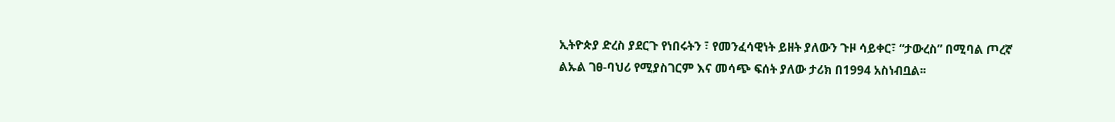ኢትዮጵያ ድረስ ያደርጉ የነበሩትን ፣ የመንፈሳዊነት ይዘት ያለውን ጉዞ ሳይቀር፣ “ታውረስ” በሚባል ጦረኛ ልኡል ገፀ-ባህሪ የሚያስገርም እና መሳጭ ፍሰት ያለው ታሪክ በ1994 አስነብቧል፡፡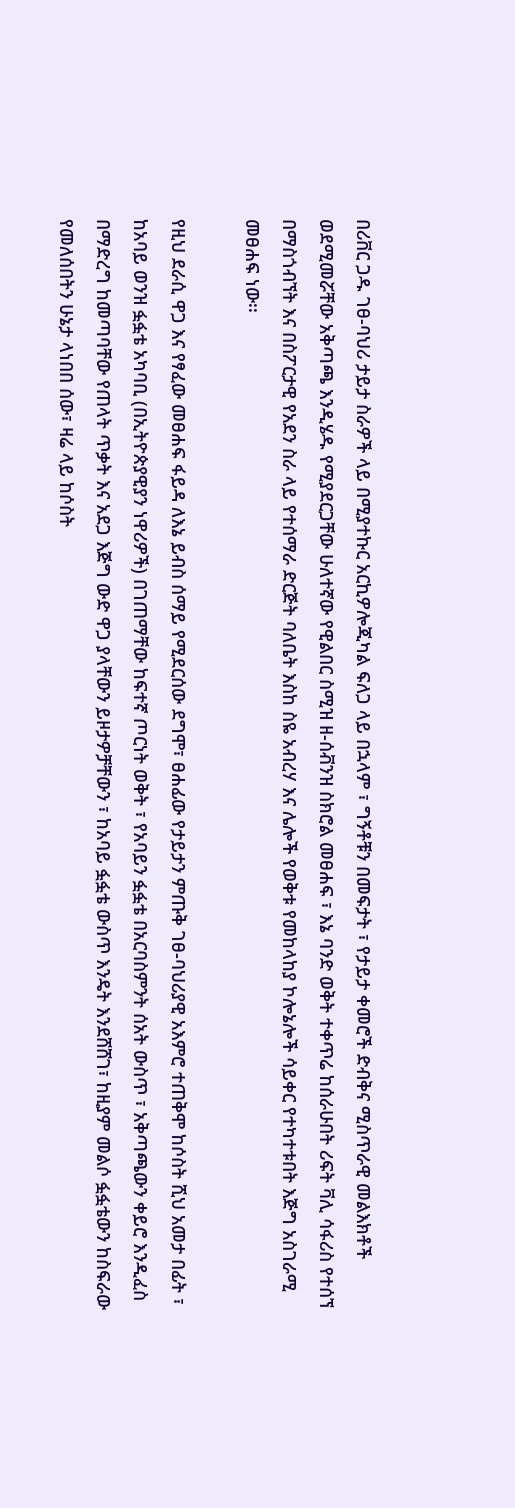በሪቨር ጋዱ ገፀ-ባህሪ ታይታ ስራዎች ላይ በሚያተኩር አርኪዎሎጂካል ፍለጋ ላይ በኋላም ፣ ግኝቶቹን በመፍታት ፣ የታይታ ቀመሮች ድብቅና ሚስጥራዊ መልእክቶች ወደሚመሯቸው አቅጣጫ እንዲሄዱ የሚያደርጋቸው ሁለተኛው የዊልበር ስሚዝ ዘ-ሰቭንዝ ስክሮል መፀሐፍ ፣ እኔ ባንድ ወቅት ተቀጥሬ ከሰራሁበት ሪፍት ቫሊ ሳፋሪስ የተሰኘ በማስጎብኘት እና በስፖርታዊ የአደን ስራ ላይ የተሰማራ ድርጅት ባለቤት እስከ ስዬ አብረሃ እና ሌሎች የወቅቱ የመከላከያ ኮሎኔሎች ሳይቀር የተካተቱበት እጅግ አስገራሚ መፀሐፍ ነው፡፡

የዚህ ደራሲ ዋጋ እና የፃፈው መፀሐፍ ፋይዳ ለእኔ ይብስ ሰማይ የሚደርሰው ደግሞ፣ ፀሐፊው የታይታን ምጡቅ ገፀ-ባህሪያዊ አእምሮ ተጠቅሞ ከሶስት ሺህ አመታ በፊት ፣ ከአባይ ወንዝ ፏፏቴ አካባቢ (በኢትዮጵያዊያን ነዋሪዎች) በገጠማቸው ከፍተኛ ጦርነት ወቅት ፣ የአባይን ፏፏቴ በአርባስምንት ሰአት ውስጥ ፣ አቅጣጫውን ቀይሮ እንዲፈስ በማድረግ ከመጣባቸው የጠላት ጥቃት እና አደጋ እጅግ ውድ ዋጋ ያላቸውን ይዞታዎቻቸውን ፣ ከአባይ ፏፏቴ ውስጥ እንዴት እንደሸሸገ፣ ከዚያም መልሶ ፏፏቴውን ከስፍራው የመለሰበትን ሁኔታ ላነበበ ሰው፣ ዛሬ ላይ ከሶስት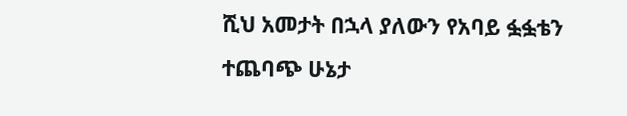ሺህ አመታት በኋላ ያለውን የአባይ ፏፏቴን ተጨባጭ ሁኔታ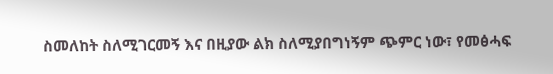ስመለከት ስለሚገርመኝ እና በዚያው ልክ ስለሚያበግነኝም ጭምር ነው፣ የመፅሓፍ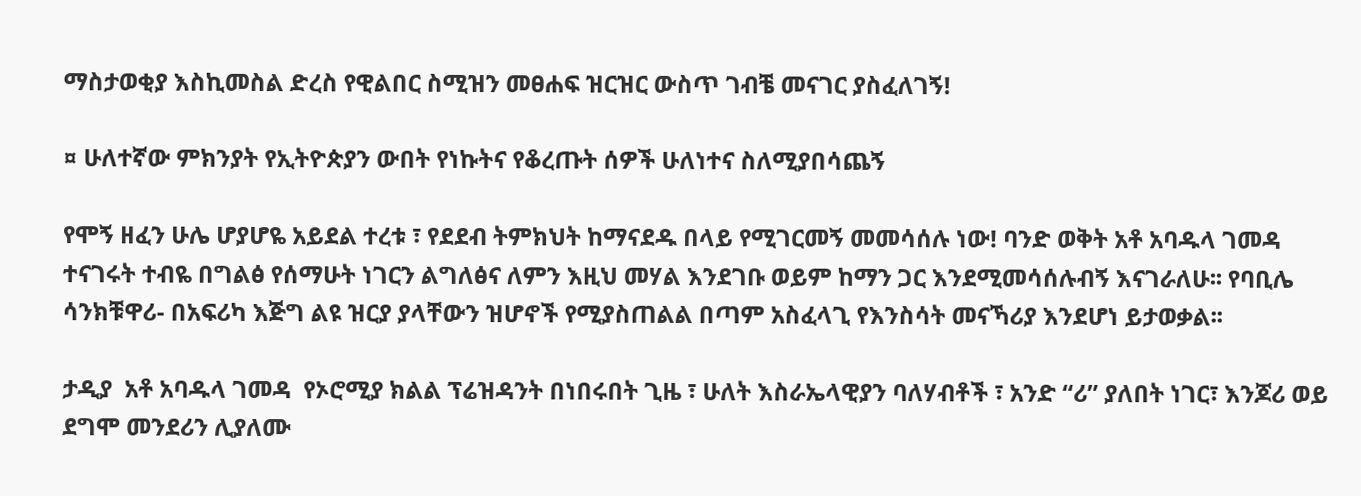ማስታወቂያ እስኪመስል ድረስ የዊልበር ስሚዝን መፀሐፍ ዝርዝር ውስጥ ገብቼ መናገር ያስፈለገኝ!

¤ ሁለተኛው ምክንያት የኢትዮጵያን ውበት የነኩትና የቆረጡት ሰዎች ሁለነተና ስለሚያበሳጨኝ

የሞኝ ዘፈን ሁሌ ሆያሆዬ አይደል ተረቱ ፣ የደደብ ትምክህት ከማናደዱ በላይ የሚገርመኝ መመሳሰሉ ነው! ባንድ ወቅት አቶ አባዱላ ገመዳ ተናገሩት ተብዬ በግልፅ የሰማሁት ነገርን ልግለፅና ለምን እዚህ መሃል እንደገቡ ወይም ከማን ጋር እንደሚመሳሰሉብኝ እናገራለሁ፡፡ የባቢሌ ሳንክቹዋሪ- በአፍሪካ እጅግ ልዩ ዝርያ ያላቸውን ዝሆኖች የሚያስጠልል በጣም አስፈላጊ የእንስሳት መናኻሪያ እንደሆነ ይታወቃል፡፡

ታዲያ  አቶ አባዱላ ገመዳ  የኦሮሚያ ክልል ፕሬዝዳንት በነበሩበት ጊዜ ፣ ሁለት እስራኤላዊያን ባለሃብቶች ፣ አንድ “ሪ” ያለበት ነገር፣ እንጆሪ ወይ ደግሞ መንደሪን ሊያለሙ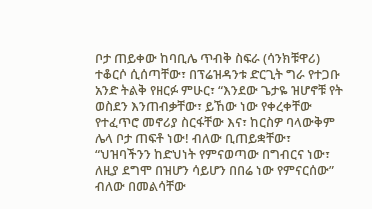ቦታ ጠይቀው ከባቢሌ ጥብቅ ስፍራ (ሳንክቹዋሪ) ተቆርሶ ሲሰጣቸው፣ በፕሬዝዳንቱ ድርጊት ግራ የተጋቡ አንድ ትልቅ የዘርፉ ምሁር፣ “እንደው ጌታዬ ዝሆኖቹ የት ወስደን እንጠብቃቸው፣ ይኸው ነው የቀረቀቸው የተፈጥሮ መኖሪያ ስርፋቸው እና፣ ከርስዎ ባላውቅም ሌላ ቦታ ጠፍቶ ነው! ብለው ቢጠይቋቸው፣ “ህዝባችንን ከድህነት የምናወጣው በግብርና ነው፣ ለዚያ ደግሞ በዝሆን ሳይሆን በበሬ ነው የምናርሰው” ብለው በመልሳቸው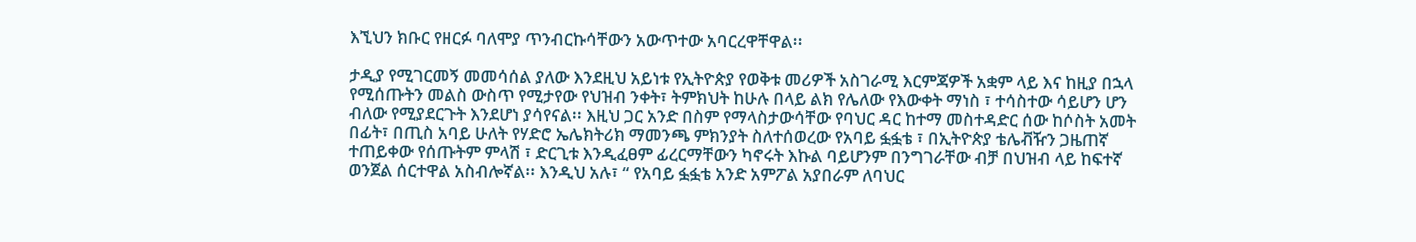እኚህን ክቡር የዘርፉ ባለሞያ ጥንብርኩሳቸውን አውጥተው አባርረዋቸዋል፡፡

ታዲያ የሚገርመኝ መመሳሰል ያለው እንደዚህ አይነቱ የኢትዮጵያ የወቅቱ መሪዎች አስገራሚ እርምጃዎች አቋም ላይ እና ከዚያ በኋላ የሚሰጡትን መልስ ውስጥ የሚታየው የህዝብ ንቀት፣ ትምክህት ከሁሉ በላይ ልክ የሌለው የእውቀት ማነስ ፣ ተሳስተው ሳይሆን ሆን ብለው የሚያደርጉት እንደሆነ ያሳየናል፡፡ እዚህ ጋር አንድ በስም የማላስታውሳቸው የባህር ዳር ከተማ መስተዳድር ሰው ከሶስት አመት በፊት፣ በጢስ አባይ ሁለት የሃድሮ ኤሌክትሪክ ማመንጫ ምክንያት ስለተሰወረው የአባይ ፏፏቴ ፣ በኢትዮጵያ ቴሌቭዥን ጋዜጠኛ ተጠይቀው የሰጡትም ምላሽ ፣ ድርጊቱ እንዲፈፀም ፊረርማቸውን ካኖሩት እኩል ባይሆንም በንግገራቸው ብቻ በህዝብ ላይ ከፍተኛ ወንጀል ሰርተዋል አስብሎኛል፡፡ እንዲህ አሉ፣ “ የአባይ ፏፏቴ አንድ አምፖል አያበራም ለባህር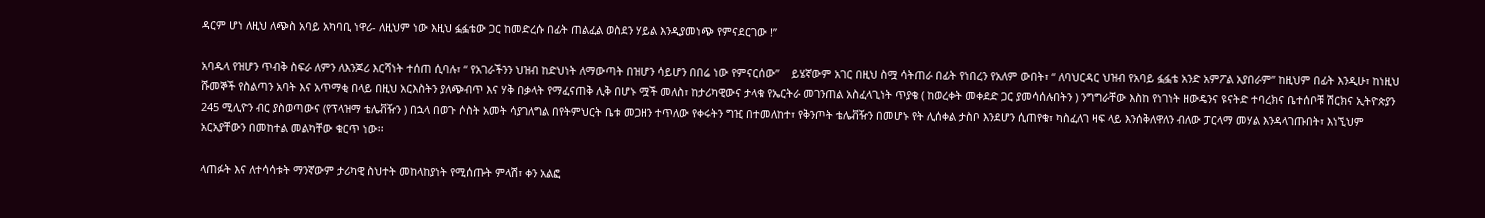ዳርም ሆነ ለዚህ ለጭስ አባይ አካባቢ ነዋሪ- ለዚህም ነው እዚህ ፏፏቴው ጋር ከመድረሱ በፊት ጠልፈል ወስደን ሃይል እንዲያመነጭ የምናደርገው !”

አባዱላ የዝሆን ጥብቅ ስፍራ ለምን ለእንጆሪ እርሻነት ተሰጠ ሲባሉ፣ “ የአገራችንን ህዝብ ከድህነት ለማውጣት በዝሆን ሳይሆን በበሬ ነው የምናርሰው”    ይሄኛውም አገር በዚህ ስሟ ሳትጠራ በፊት የነበረን የአለም ውበት፣ “ ለባህርዳር ህዝብ የአባይ ፏፏቴ አንድ አምፖል አያበራም” ከዚህም በፊት እንዲሁ፣ ከነዚህ ሹመኞች የስልጣን አባት እና አጥማቂ በላይ በዚህ አርእስትን ያለጭብጥ እና ሃቅ በቃላት የማፈናጠቅ ሊቅ በሆኑ ሟች መለስ፣ ከታሪካዊውና ታላቁ የኤርትራ መገንጠል አስፈላጊነት ጥያቄ ( ከወረቀት መቀደድ ጋር ያመሳሰሉበትን ) ንግግራቸው እስከ የነገነት ዘውዴንና ዩናትድ ተባረክና ቤተሰቦቹ ሽርክና ኢትዮጵያን 245 ሚሊዮን ብር ያስወጣውና (የፕላዝማ ቴሌቭዥን ) በኋላ በወጉ ሶስት አመት ሳያገለግል በየትምህርት ቤቱ መጋዘን ተጥለው የቀሩትን ግዢ በተመለከተ፣ የቅንጦት ቴሌቭዥን በመሆኑ የት ሊሰቀል ታስቦ እንደሆን ሲጠየቁ፣ ካስፈለገ ዛፍ ላይ እንሰቅለዋለን ብለው ፓርላማ መሃል እንዳላገጡበት፣ እነኚህም አርአያቸውን በመከተል መልካቸው ቁርጥ ነው፡፡

ላጠፉት እና ለተሳሳቱት ማንኛውም ታሪካዊ ስህተት መከላከያነት የሚሰጡት ምላሽ፣ ቀን አልፎ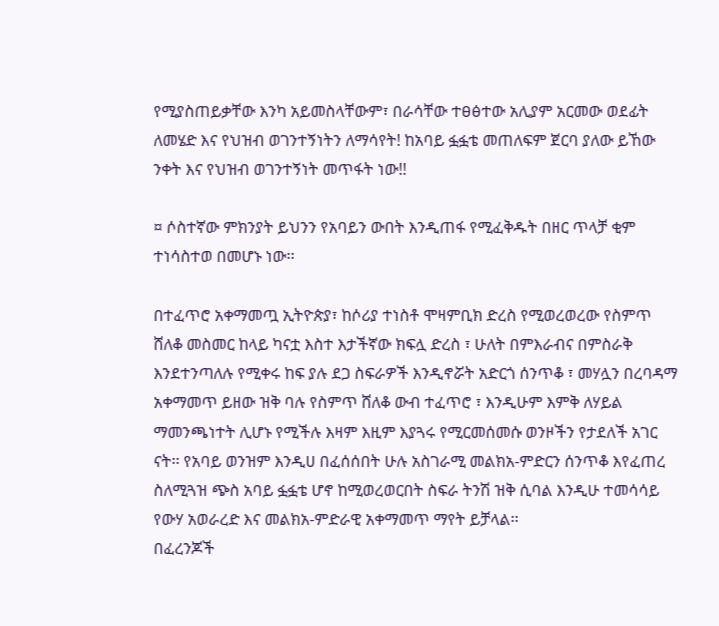የሚያስጠይቃቸው እንካ አይመስላቸውም፣ በራሳቸው ተፀፅተው አሊያም አርመው ወደፊት ለመሄድ እና የህዝብ ወገንተኝነትን ለማሳየት! ከአባይ ፏፏቴ መጠለፍም ጀርባ ያለው ይኸው ንቀት እና የህዝብ ወገንተኝነት መጥፋት ነው!!

¤ ሶስተኛው ምክንያት ይህንን የአባይን ውበት እንዲጠፋ የሚፈቅዱት በዘር ጥላቻ ቂም ተነሳስተወ በመሆኑ ነው፡፡

በተፈጥሮ አቀማመጧ ኢትዮጵያ፣ ከሶሪያ ተነስቶ ሞዛምቢክ ድረስ የሚወረወረው የስምጥ ሸለቆ መስመር ከላይ ካናቷ እስተ እታችኛው ክፍሏ ድረስ ፣ ሁለት በምእራብና በምስራቅ እንደተንጣለሉ የሚቀሩ ከፍ ያሉ ደጋ ስፍራዎች እንዲኖሯት አድርጎ ሰንጥቆ ፣ መሃሏን በረባዳማ አቀማመጥ ይዘው ዝቅ ባሉ የስምጥ ሸለቆ ውብ ተፈጥሮ ፣ እንዲሁም እምቅ ለሃይል ማመንጫነተት ሊሆኑ የሚችሉ እዛም እዚም እያጓሩ የሚርመሰመሱ ወንዞችን የታደለች አገር ናት፡፡ የአባይ ወንዝም እንዲሀ በፈሰሰበት ሁሉ አስገራሚ መልክአ-ምድርን ሰንጥቆ እየፈጠረ ስለሚጓዝ ጭስ አባይ ፏፏቴ ሆኖ ከሚወረወርበት ስፍራ ትንሽ ዝቅ ሲባል እንዲሁ ተመሳሳይ የውሃ አወራረድ እና መልክአ-ምድራዊ አቀማመጥ ማየት ይቻላል፡፡
በፈረንጆች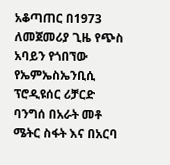አቆጣጠር በ1973 ለመጀመሪያ ጊዜ የጭስ አባይን የጎበኘው የኤምኤስኤንቢሲ ፕሮዲዩሰር ሪቻርድ ባንግሰ በአራት መቶ ሜትር ስፋት እና በአርባ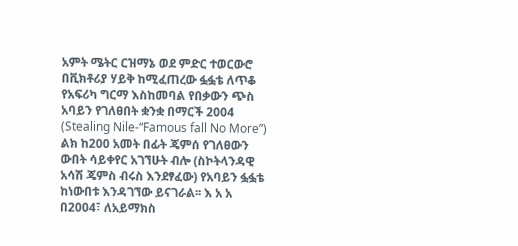አምት ሜትር ርዝማኔ ወደ ምድር ተወርውሮ በቪክቶሪያ ሃይቅ ከሚፈጠረው ፏፏቴ ለጥቆ የአፍሪካ ግርማ እስከመባል የበቃውን ጭስ አባይን የገለፀበት ቋንቋ በማርች 2004 (Stealing Nile-“Famous fall No More”) ልክ ከ200 አመት በፊት ጄምሰ የገለፀውን ውበት ሳይቀየር አገኘሁት ብሎ (ስኮትላንዳዊ አሳሽ ጄምስ ብሩስ እንደፃፈው) የአባይን ፏፏቴ ከነውበቱ እንዳገኘው ይናገራል፡፡ እ አ አ በ2004፣ ለአይማክስ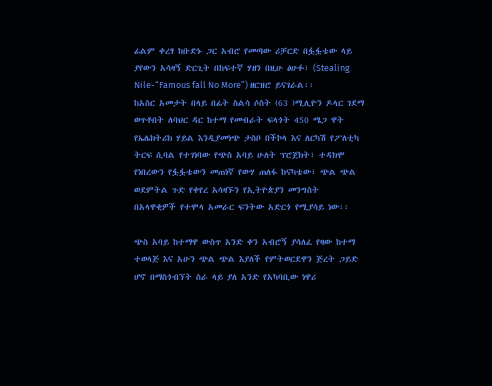ፊልም ቀረፃ ከቡድኑ ጋር አብሮ የመጣው ሪቻርድ በፏፏቴው ላይ ያየውን አሳዛኝ ድርጊት በከፍተኛ ሃዘን በዚሁ ፅሁፉ፣ (Stealing Nile-“Famous fall No More”) ዘርዝሮ ይናገራል፡፡
ከአስር አመታት በላይ በፊት ስልሳ ሶስት (63 )ሚሊዮን ዶላር ገደማ ወጥቶበት ለባህር ዳር ከተማ የመብራት ፍላጎት 450 ሜጋ ዋት የኤሌክትሪክ ሃይል እንዲያመነጭ ታስቦ በችኮላ እና ለርካሽ የፖለቲካ ትርፍ ሲባል የተገነባው የጭስ አባይ ሁለት ፕሮጀክት፣ ተዳክሞ የነበረውን የፏፏቴውን መጠነኛ የውሃ ጠለፋ ከናካቴው፣ ጭል ጭል ወደምትል ጉድ የቀየረ አሳዛኙን የኢትዮጵያን መንግስት በአላዋቂዎች የተሞላ አመራር ፍንትው አድርጎ የሚያሳይ ነው፡፡

ጭስ አባይ ከተማዋ ውስጥ አንድ ቀን አብሮኝ ያሳለፈ የዛው ከተማ ተወላጅ እና አሁን ጭል ጭል እያለች የምትወርደዋን ጅረት ጋይድ ሆኖ በማስጎብኘት ስራ ላይ ያለ አንድ የአካባቢው ነዋሪ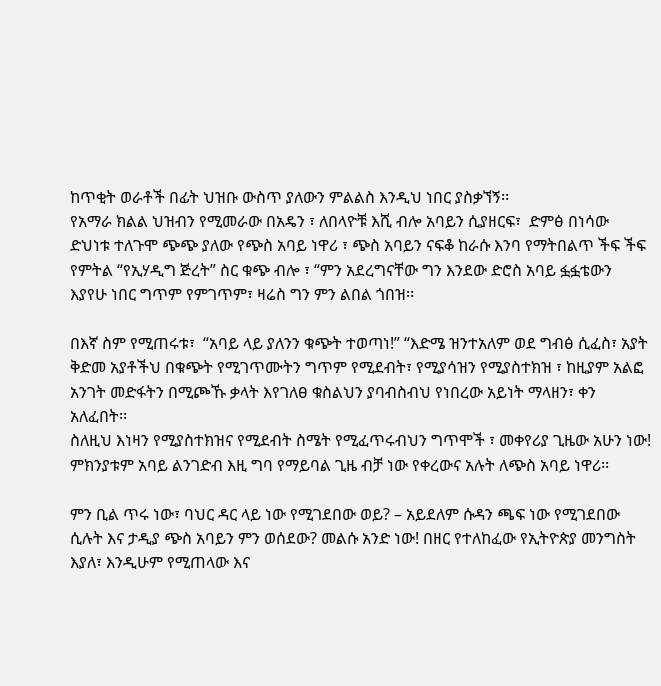ከጥቂት ወራቶች በፊት ህዝቡ ውስጥ ያለውን ምልልስ እንዲህ ነበር ያስቃኘኝ፡፡
የአማራ ክልል ህዝብን የሚመራው በአዴን ፣ ለበላዮቹ እሺ ብሎ አባይን ሲያዘርፍ፣  ድምፅ በነሳው ድህነቱ ተለጉሞ ጭጭ ያለው የጭስ አባይ ነዋሪ ፣ ጭስ አባይን ናፍቆ ከራሱ እንባ የማትበልጥ ችፍ ችፍ የምትል “የኢሃዲግ ጅረት” ስር ቁጭ ብሎ ፣ “ምን አደረግናቸው ግን እንደው ድሮስ አባይ ፏፏቴውን እያየሁ ነበር ግጥም የምገጥም፣ ዛሬስ ግን ምን ልበል ጎበዝ፡፡

በእኛ ስም የሚጠሩቱ፣  “አባይ ላይ ያለንን ቁጭት ተወጣነ!” “እድሜ ዝንተአለም ወደ ግብፅ ሲፈስ፣ አያት ቅድመ አያቶችህ በቁጭት የሚገጥሙትን ግጥም የሚደብት፣ የሚያሳዝን የሚያስተክዝ ፣ ከዚያም አልፎ አንገት መድፋትን በሚጮኹ ቃላት እየገለፀ ቁስልህን ያባብስብህ የነበረው አይነት ማላዘን፣ ቀን አለፈበት፡፡
ስለዚህ እነዛን የሚያስተክዝና የሚደብት ስሜት የሚፈጥሩብህን ግጥሞች ፣ መቀየሪያ ጊዜው አሁን ነው! ምክንያቱም አባይ ልንገድብ እዚ ግባ የማይባል ጊዜ ብቻ ነው የቀረውና አሉት ለጭስ አባይ ነዋሪ፡፡

ምን ቢል ጥሩ ነው፣ ባህር ዳር ላይ ነው የሚገደበው ወይ? – አይደለም ሱዳን ጫፍ ነው የሚገደበው ሲሉት እና ታዲያ ጭስ አባይን ምን ወሰደው? መልሱ አንድ ነው! በዘር የተለከፈው የኢትዮጵያ መንግስት እያለ፣ እንዲሁም የሚጠላው እና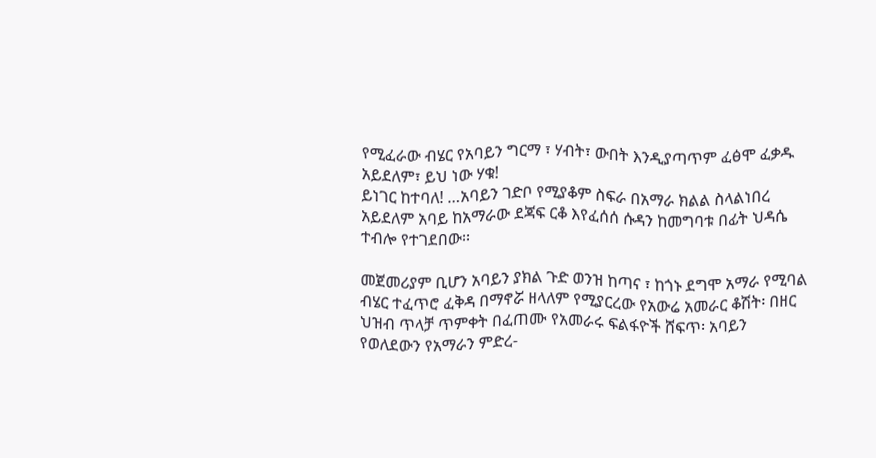የሚፈራው ብሄር የአባይን ግርማ ፣ ሃብት፣ ውበት እንዲያጣጥም ፈፅሞ ፈቃዱ አይደለም፣ ይህ ነው ሃቁ!
ይነገር ከተባለ! …አባይን ገድቦ የሚያቆም ስፍራ በአማራ ክልል ስላልነበረ አይደለም አባይ ከአማራው ደጃፍ ርቆ እየፈሰሰ ሱዳን ከመግባቱ በፊት ህዳሴ ተብሎ የተገደበው፡፡

መጀመሪያም ቢሆን አባይን ያክል ጉድ ወንዝ ከጣና ፣ ከጎኑ ደግሞ አማራ የሚባል ብሄር ተፈጥሮ ፈቅዳ በማኖሯ ዘላለም የሚያርረው የአውሬ አመራር ቆሽት፡ በዘር ህዝብ ጥላቻ ጥምቀት በፈጠሙ የአመራሩ ፍልፋዮች ሸፍጥ፡ አባይን የወለደውን የአማራን ምድረ-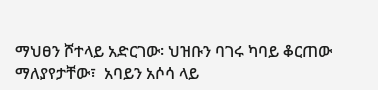ማህፀን ሾተላይ አድርገው፡ ህዝቡን ባገሩ ካባይ ቆርጠው ማለያየታቸው፣  አባይን አሶሳ ላይ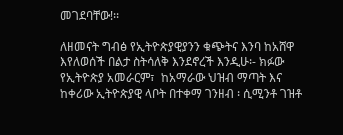መገደባቸው!፡፡

ለዘመናት ግብፅ የኢትዮጵያዊያንን ቁጭትና እንባ ከአሸዋ እየለወሰች በልታ ስትሳለቅ እንደኖረች እንዲሁ፡- ክፉው የኢትዮጵያ አመራርም፣  ከአማራው ህዝብ ማጣት እና ከቀሪው ኢትዮጵያዊ ላቦት በተቀማ ገንዘብ ፡ ሲሚንቶ ገዝቶ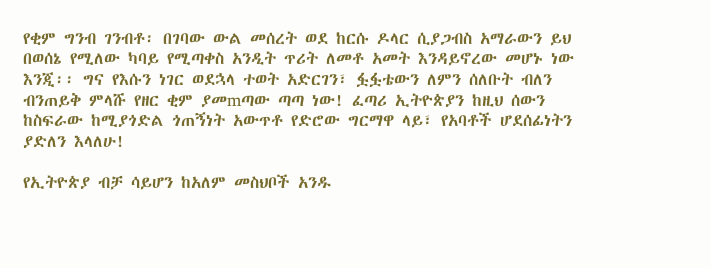የቂም ግንብ ገንብቶ፡ በገባው ውል መሰረት ወደ ከርሱ ዶላር ሲያጋብስ አማራውን ይህ በወሰኔ የሚለው ካባይ የሚጣቀስ አንዲት ጥሪት ለመቶ አመት እንዳይኖረው መሆኑ ነው እንጂ፡፡ ግና የእሱን ነገር ወደኋላ ተወት አድርገን፣ ፏፏቴውን ለምን ሰለቡት ብለን ብንጠይቅ ምላሹ የዘር ቂም ያመmጣው ጣጣ ነው! ፈጣሪ ኢትዮጵያን ከዚህ ሰውን ከስፍራው ከሚያጎድል ጎጠኝነት አውጥቶ የድሮው ግርማዋ ላይ፣ የአባቶች ሆደሰፊነትን ያድለን እላለሁ!

የኢትዮጵያ ብቻ ሳይሆን ከአለም መስህቦች አንዱ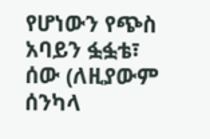የሆነውን የጭስ አባይን ፏፏቴ፣ ሰው (ለዚያውም ሰንካላ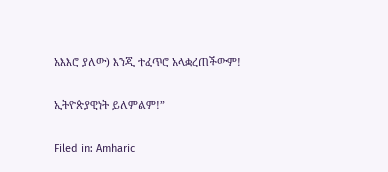አእእሮ ያለው) እንጂ ተፈጥሮ አላቋረጠችውም!

ኢትዮጵያዊነት ይለምልም!”

Filed in: Amharic